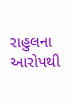રાહુલના આરોપથી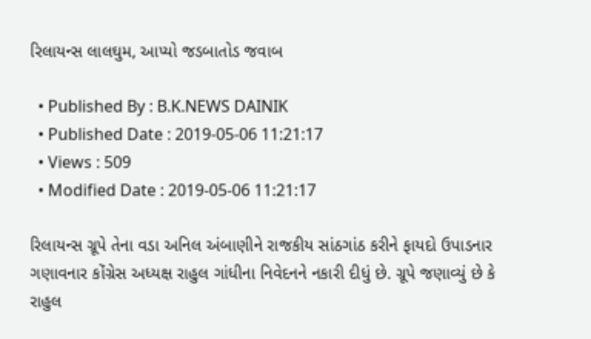રિલાયન્સ લાલઘુમ, આપ્યો જડબાતોડ જવાબ

  • Published By : B.K.NEWS DAINIK
  • Published Date : 2019-05-06 11:21:17
  • Views : 509
  • Modified Date : 2019-05-06 11:21:17

રિલાયન્સ ગ્રૂપે તેના વડા અનિલ અંબાણીને રાજકીય સાંઠગાંઠ કરીને ફાયદો ઉપાડનાર ગણાવનાર કોંગ્રેસ અધ્યક્ષ રાહુલ ગાંધીના નિવેદનને નકારી દીધું છે. ગ્રૂપે જણાવ્યું છે કે રાહુલ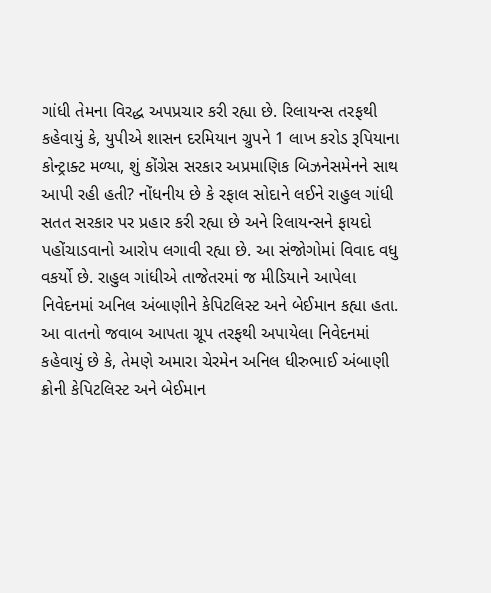ગાંધી તેમના વિરદ્ધ અપપ્રચાર કરી રહ્યા છે. રિલાયન્સ તરફથી કહેવાયું કે, યુપીએ શાસન દરમિયાન ગ્રુપને 1 લાખ કરોડ રૂપિયાના કોન્ટ્રાક્ટ મળ્યા, શું કોંગ્રેસ સરકાર અપ્રમાણિક બિઝનેસમેનને સાથ આપી રહી હતી? નોંધનીય છે કે રફાલ સોદાને લઈને રાહુલ ગાંધી સતત સરકાર પર પ્રહાર કરી રહ્યા છે અને રિલાયન્સને ફાયદો પહોંચાડવાનો આરોપ લગાવી રહ્યા છે. આ સંજોગોમાં વિવાદ વધુ વકર્યો છે. રાહુલ ગાંધીએ તાજેતરમાં જ મીડિયાને આપેલા નિવેદનમાં અનિલ અંબાણીને કેપિટલિસ્ટ અને બેઈમાન કહ્યા હતા. આ વાતનો જવાબ આપતા ગ્રૂપ તરફથી અપાયેલા નિવેદનમાં કહેવાયું છે કે, તેમણે અમારા ચેરમેન અનિલ ધીરુભાઈ અંબાણી ક્રોની કેપિટલિસ્ટ અને બેઈમાન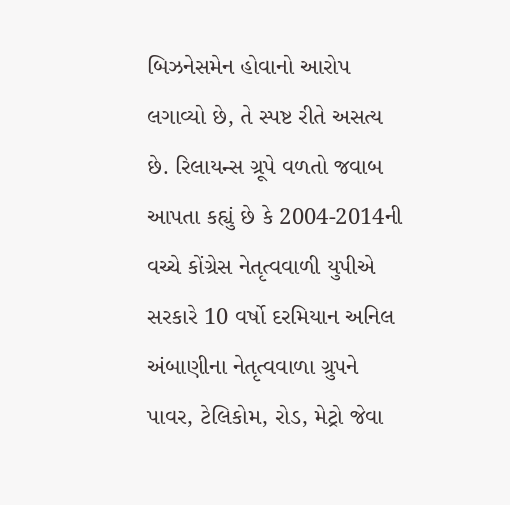બિઝનેસમેન હોવાનો આરોપ લગાવ્યો છે, તે સ્પષ્ટ રીતે અસત્ય છે. રિલાયન્સ ગ્રૂપે વળતો જવાબ આપતા કહ્યું છે કે 2004-2014ની વચ્ચે કોંગ્રેસ નેતૃત્વવાળી યુપીએ સરકારે 10 વર્ષો દરમિયાન અનિલ અંબાણીના નેતૃત્વવાળા ગ્રુપને પાવર, ટેલિકોમ, રોડ, મેટ્રો જેવા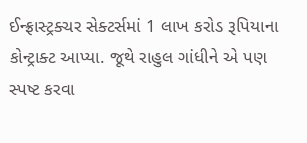ઈન્ફ્રાસ્ટ્રક્ચર સેક્ટર્સમાં 1 લાખ કરોડ રૂપિયાના કોન્ટ્રાક્ટ આપ્યા. જૂથે રાહુલ ગાંધીને એ પણ સ્પષ્ટ કરવા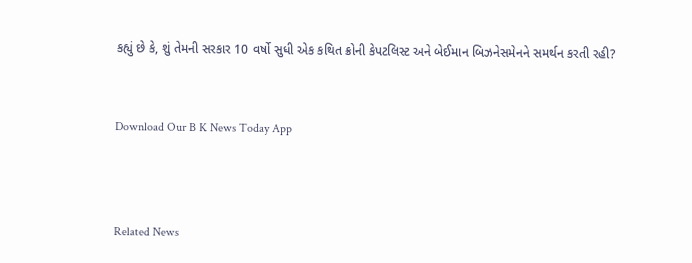કહ્યું છે કે, શું તેમની સરકાર 10 વર્ષો સુધી એક કથિત ક્રોની કેપટલિસ્ટ અને બેઈમાન બિઝનેસમેનને સમર્થન કરતી રહી?


Download Our B K News Today App



Related News